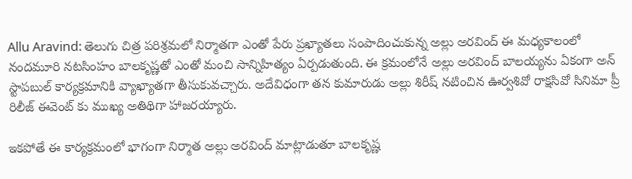Allu Aravind: తెలుగు చిత్ర పరిశ్రమలో నిర్మాతగా ఎంతో పేరు ప్రఖ్యాతలు సంపాదించుకున్న అల్లు అరవింద్ ఈ మధ్యకాలంలో నందమూరి నటసింహం బాలకృష్ణతో ఎంతో మంచి సాన్నిహిత్యం ఏర్పడుతుంది. ఈ క్రమంలోనే అల్లు అరవింద్ బాలయ్యను ఏకంగా అన్ స్టాపబుల్ కార్యక్రమానికి వ్యాఖ్యాతగా తీసుకువచ్చారు. అదేవిధంగా తన కుమారుడు అల్లు శిరీష్ నటించిన ఊర్వశివో రాక్షసివో సినిమా ప్రీ రిలీజ్ ఈవెంట్ కు ముఖ్య అతిథిగా హాజరయ్యారు.

ఇకపోతే ఈ కార్యక్రమంలో భాగంగా నిర్మాత అల్లు అరవింద్ మాట్లాడుతూ బాలకృష్ణ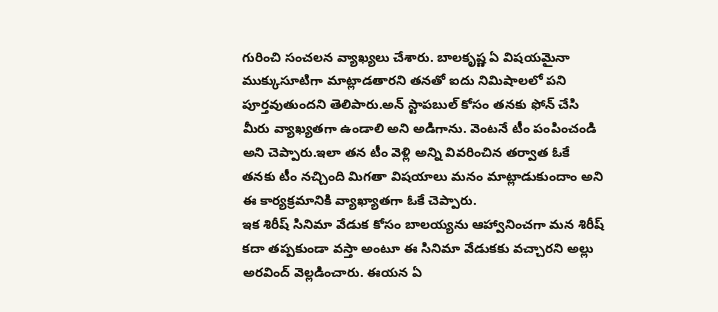గురించి సంచలన వ్యాఖ్యలు చేశారు. బాలకృష్ణ ఏ విషయమైనా ముక్కుసూటిగా మాట్లాడతారని తనతో ఐదు నిమిషాలలో పని పూర్తవుతుందని తెలిపారు.అన్ స్టాపబుల్ కోసం తనకు ఫోన్ చేసి మీరు వ్యాఖ్యతగా ఉండాలి అని అడిగాను. వెంటనే టీం పంపించండి అని చెప్పారు.ఇలా తన టీం వెళ్లి అన్ని వివరించిన తర్వాత ఓకే తనకు టీం నచ్చింది మిగతా విషయాలు మనం మాట్లాడుకుందాం అని ఈ కార్యక్రమానికి వ్యాఖ్యాతగా ఓకే చెప్పారు.
ఇక శిరీష్ సినిమా వేడుక కోసం బాలయ్యను ఆహ్వానించగా మన శిరీష్ కదా తప్పకుండా వస్తా అంటూ ఈ సినిమా వేడుకకు వచ్చారని అల్లు అరవింద్ వెల్లడించారు. ఈయన ఏ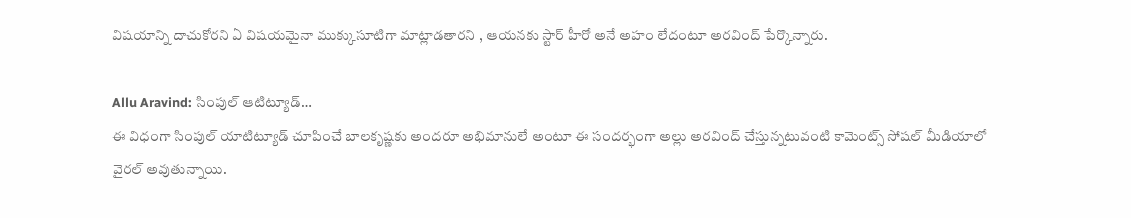విషయాన్ని దాచుకోరని ఏ విషయమైనా ముక్కుసూటిగా మాట్లాడతారని , ఆయనకు స్టార్ హీరో అనే అహం లేదంటూ అరవింద్ పేర్కొన్నారు.

Allu Aravind: సింపుల్ ఆటిట్యూడ్…
ఈ విధంగా సింపుల్ యాటిట్యూడ్ చూపించే బాలకృష్ణకు అందరూ అభిమానులే అంటూ ఈ సందర్భంగా అల్లు అరవింద్ చేస్తున్నటువంటి కామెంట్స్ సోషల్ మీడియాలో వైరల్ అవుతున్నాయి.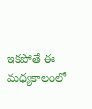ఇకపోతే ఈ మధ్యకాలంలో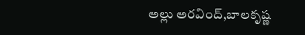అల్లు అరవింద్,బాలకృష్ణ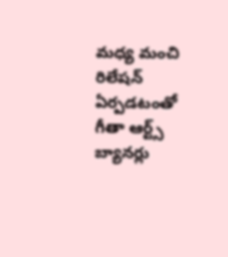మధ్య మంచి రిలేషన్ ఏర్పడటంతో గీతా ఆర్ట్స్ బ్యానర్లు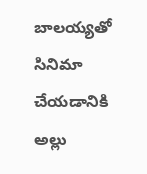బాలయ్యతో సినిమా చేయడానికి అల్లు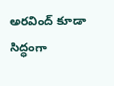అరవింద్ కూడా సిద్ధంగా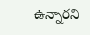ఉన్నారని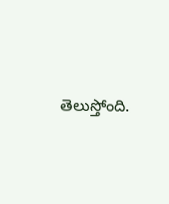తెలుస్తోంది.